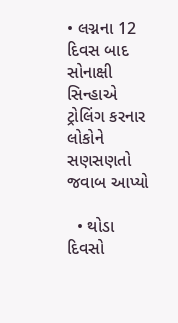• લગ્નના 12 દિવસ બાદ સોનાક્ષી સિન્હાએ ટ્રોલિંગ કરનાર લોકોને સણસણતો જવાબ આપ્યો

  • થોડા દિવસો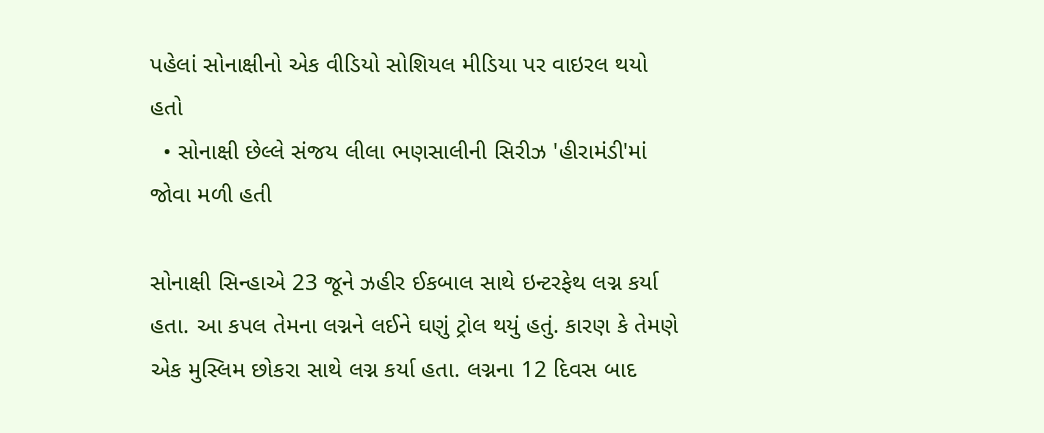પહેલાં સોનાક્ષીનો એક વીડિયો સોશિયલ મીડિયા પર વાઇરલ થયો હતો
  • સોનાક્ષી છેલ્લે સંજય લીલા ભણસાલીની સિરીઝ 'હીરામંડી'માં જોવા મળી હતી

સોનાક્ષી સિન્હાએ 23 જૂને ઝહીર ઈકબાલ સાથે ઇન્ટરફેથ લગ્ન કર્યા હતા. આ કપલ તેમના લગ્નને લઈને ઘણું ટ્રોલ થયું હતું. કારણ કે તેમણે એક મુસ્લિમ છોકરા સાથે લગ્ન કર્યા હતા. લગ્નના 12 દિવસ બાદ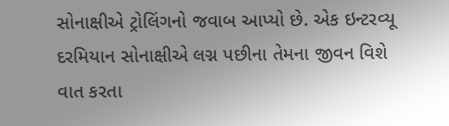સોનાક્ષીએ ટ્રોલિંગનો જવાબ આપ્યો છે. એક ઇન્ટરવ્યૂ દરમિયાન સોનાક્ષીએ લગ્ન પછીના તેમના જીવન વિશે વાત કરતા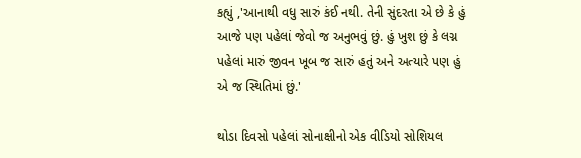કહ્યું ,'આનાથી વધુ સારું કંઈ નથી. તેની સુંદરતા એ છે કે હું આજે પણ પહેલાં જેવો જ અનુભવું છું. હું ખુશ છું કે લગ્ન પહેલાં મારું જીવન ખૂબ જ સારું હતું અને અત્યારે પણ હું એ જ સ્થિતિમાં છું.'

થોડા દિવસો પહેલાં સોનાક્ષીનો એક વીડિયો સોશિયલ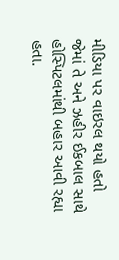મીડિયા પર વાઇરલ થયો હતો જેમાં તે અને ઝહીર ઈકબાલ સાથે હોસ્પિટલમાંથી બહાર આવી રહ્યા હતા.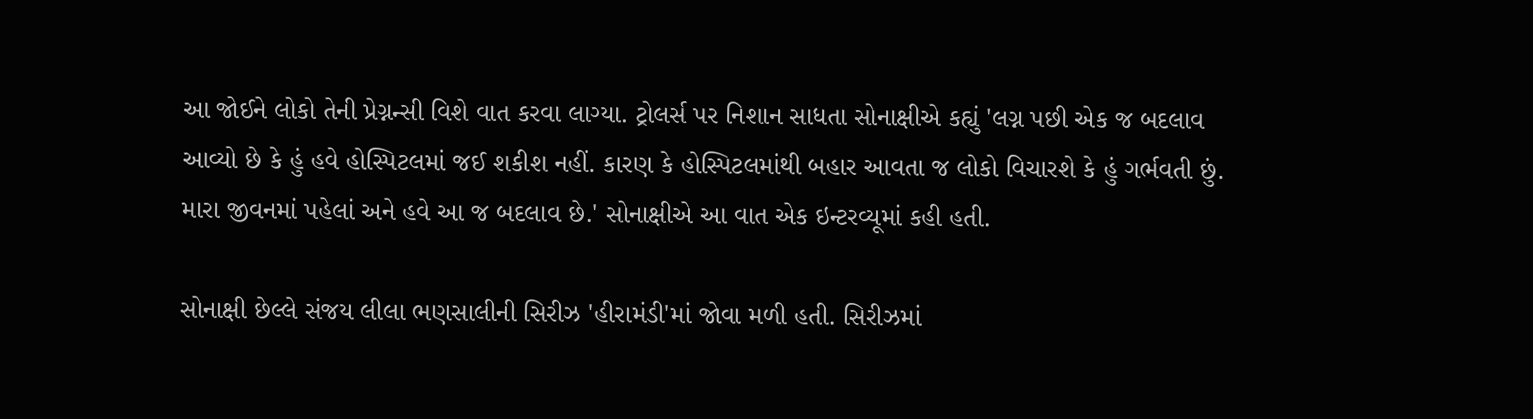આ જોઈને લોકો તેની પ્રેગ્નન્સી વિશે વાત કરવા લાગ્યા. ટ્રોલર્સ પર નિશાન સાધતા સોનાક્ષીએ કહ્યું 'લગ્ન પછી એક જ બદલાવ આવ્યો છે કે હું હવે હોસ્પિટલમાં જઈ શકીશ નહીં. કારણ કે હોસ્પિટલમાંથી બહાર આવતા જ લોકો વિચારશે કે હું ગર્ભવતી છું. મારા જીવનમાં પહેલાં અને હવે આ જ બદલાવ છે.' સોનાક્ષીએ આ વાત એક ઇન્ટરવ્યૂમાં કહી હતી.

સોનાક્ષી છેલ્લે સંજય લીલા ભણસાલીની સિરીઝ 'હીરામંડી'માં જોવા મળી હતી. સિરીઝમાં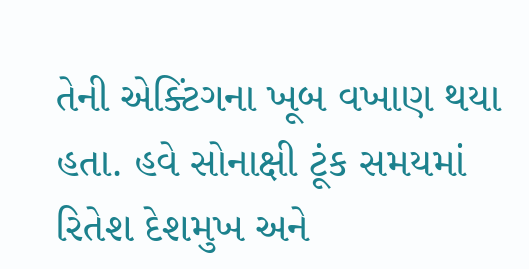તેની એક્ટિંગના ખૂબ વખાણ થયા હતા. હવે સોનાક્ષી ટૂંક સમયમાં રિતેશ દેશમુખ અને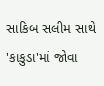સાકિબ સલીમ સાથે 'કાકુડા'માં જોવા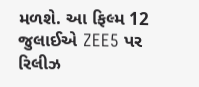મળશે. આ ફિલ્મ 12 જુલાઈએ ZEE5 પર રિલીઝ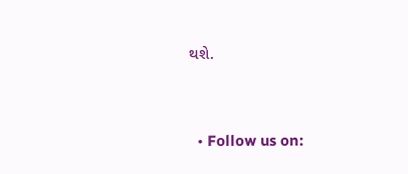થશે.


  • Follow us on: